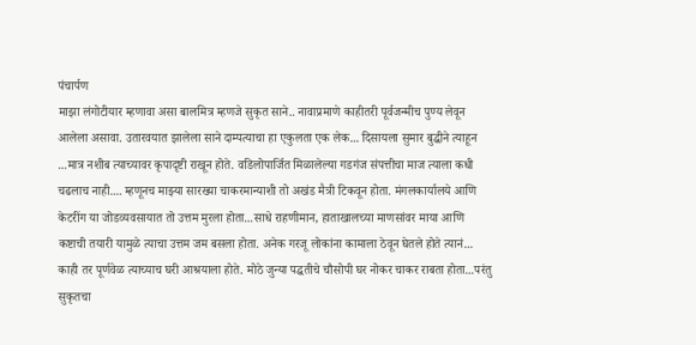पंचार्पण
माझा लंगोटीयार म्हणावा असा बालमित्र म्हणजे सुकृत साने.. नावाप्रमाणे काहीतरी पूर्वजन्मीच पुण्य लेवून आलेला असावा. उतारवयात झालेला साने दाम्पत्याचा हा एकुलता एक लेक... दिसायला सुमार बुद्धीने त्याहून ...मात्र नशीब त्याच्यावर कृपादृष्टी राखून होते. वडिलोपार्जित मिळालेल्या गडगंज संपत्तीचा माज त्याला कधी चढलाच नाही.... म्हणूनच माझ्या सारख्या चाकरमान्याशी तो अखंड मैत्री टिकवून होता. मंगलकार्यालये आणि केटरींग या जोडव्यवसायात तो उत्तम मुरला होता...साधे राहणीमान, हाताखालच्या माणसांवर माया आणि कष्टाची तयारी यामुळे त्याचा उत्तम जम बसला होता. अनेक गरजू लोकांना कामाला ठेवून घेतले होते त्यानं... काही तर पूर्णवेळ त्याच्याच घरी आश्रयाला होते. मोठे जुन्या पद्धतीचे चौसोपी घर नोकर चाकर राबता होता...परंतु सुकृतचा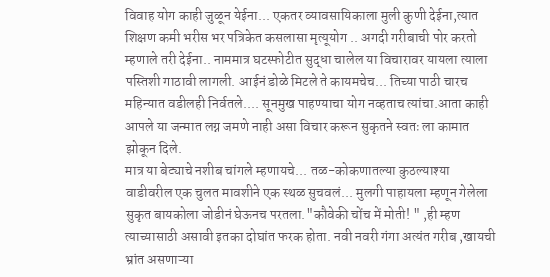विवाह योग काही जुळून येईना... एकतर व्यावसायिकाला मुली कुणी देईना,त्यात शिक्षण कमी भरीस भर पत्रिकेत कसलासा मृत्यूयोग .. अगदी गरीबाची पोर करतो म्हणाले तरी देईना.. नाममात्र घटस्फोटीत सुद्धा चालेल या विचारावर यायला त्याला पस्तिशी गाठावी लागली. आईनं डोळे मिटले ते कायमचेच... तिच्या पाठी चारच महिन्यात वडीलही निर्वतले.... सूनमुख पाहण्याचा योग नव्हताच त्यांचा.आता काही आपले या जन्मात लग्न जमणे नाही असा विचार करून सुकृतने स्वतः ला कामात झोकून दिले.
मात्र या बेट्याचे नशीब चांगले म्हणायचे... तळ-कोकणातल्या कुठल्याश्या वाडीवरील एक चुलत मावशीने एक स्थळ सुचवलं... मुलगी पाहायला म्हणून गेलेला सुकृत बायकोला जोडीनं घेऊनच परतला."कौवेकी चोंच में मोती! " ,ही म्हण त्याच्यासाठी असावी इतका दोघांत फरक होता. नवी नवरी गंगा अत्यंत गरीब ,खायची भ्रांत असणाऱ्या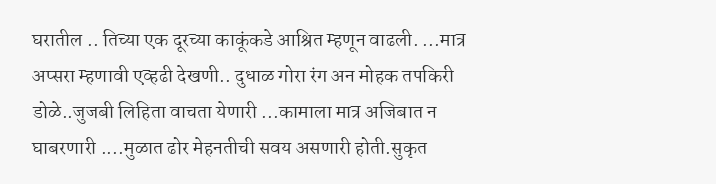घरातील .. तिच्या एक दूरच्या काकूंकडे आश्रित म्हणून वाढली. ...मात्र अप्सरा म्हणावी एव्हढी देखणी.. दुधाळ गोरा रंग अन मोहक तपकिरी डोळे..जुजबी लिहिता वाचता येणारी ...कामाला मात्र अजिबात न घाबरणारी ....मुळात ढोर मेहनतीची सवय असणारी होती.सुकृत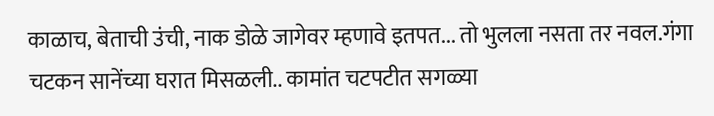काळाच, बेताची उंची, नाक डोळे जागेवर म्हणावे इतपत... तो भुलला नसता तर नवल.गंगा चटकन सानेंच्या घरात मिसळली.. कामांत चटपटीत सगळ्या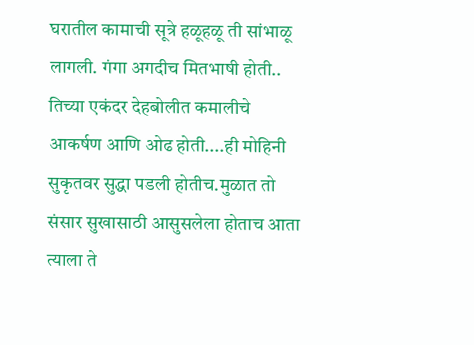घरातील कामाची सूत्रे हळूहळू ती सांभाळू लागली. गंगा अगदीच मितभाषी होती.. तिच्या एकंदर देहबोलीत कमालीचे आकर्षण आणि ओढ होती....ही मोहिनी सुकृतवर सुद्धा पडली होतीच.मुळात तो संसार सुखासाठी आसुसलेला होताच आता त्याला ते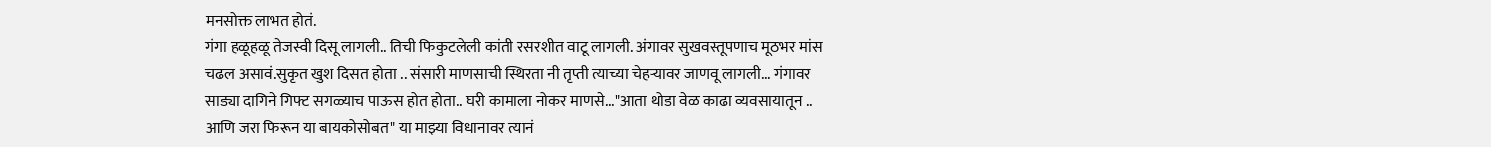मनसोक्त लाभत होतं.
गंगा हळूहळू तेजस्वी दिसू लागली.. तिची फिकुटलेली कांती रसरशीत वाटू लागली. अंगावर सुखवस्तूपणाच मूठभर मांस चढल असावं.सुकृत खुश दिसत होता .. संसारी माणसाची स्थिरता नी तृप्ती त्याच्या चेहऱ्यावर जाणवू लागली... गंगावर साड्या दागिने गिफ्ट सगळ्याच पाऊस होत होता.. घरी कामाला नोकर माणसे..."आता थोडा वेळ काढा व्यवसायातून .. आणि जरा फिरून या बायकोसोबत" या माझ्या विधानावर त्यानं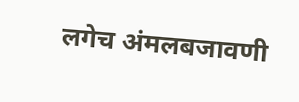लगेच अंमलबजावणी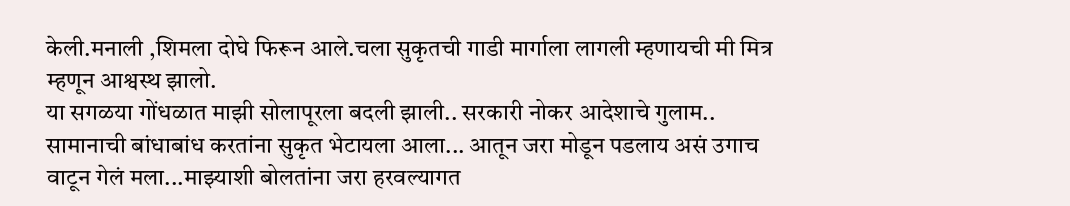केली.मनाली ,शिमला दोघे फिरून आले.चला सुकृतची गाडी मार्गाला लागली म्हणायची मी मित्र म्हणून आश्वस्थ झालो.
या सगळया गोंधळात माझी सोलापूरला बदली झाली.. सरकारी नोकर आदेशाचे गुलाम.. सामानाची बांधाबांध करतांना सुकृत भेटायला आला... आतून जरा मोडून पडलाय असं उगाच वाटून गेलं मला...माझ्याशी बोलतांना जरा हरवल्यागत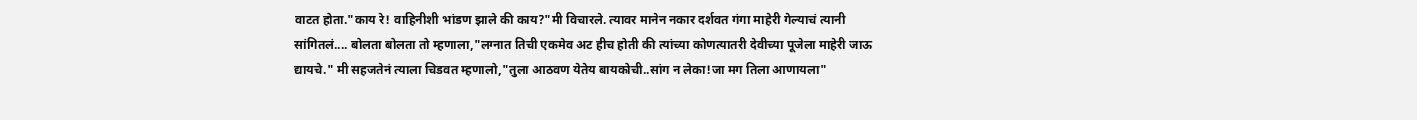वाटत होता."काय रे! वाहिनीशी भांडण झाले की काय?"मी विचारले. त्यावर मानेन नकार दर्शवत गंगा माहेरी गेल्याचं त्यानी सांगितलं.... बोलता बोलता तो म्हणाला,"लग्नात तिची एकमेव अट हीच होती की त्यांच्या कोणत्यातरी देवीच्या पूजेला माहेरी जाऊ द्यायचे." मी सहजतेनं त्याला चिडवत म्हणालो,"तुला आठवण येतेय बायकोची..सांग न लेका!जा मग तिला आणायला"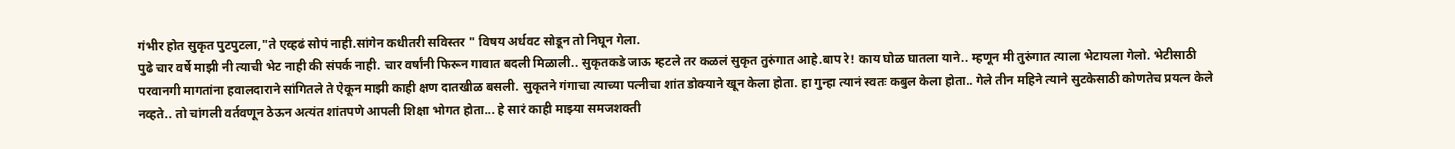गंभीर होत सुकृत पुटपुटला,"ते एव्हढं सोपं नाही.सांगेन कधीतरी सविस्तर " विषय अर्धवट सोडून तो निघून गेला.
पुढे चार वर्षे माझी नी त्याची भेट नाही की संपर्क नाही. चार वर्षांनी फिरून गावात बदली मिळाली.. सुकृतकडे जाऊ म्हटले तर कळलं सुकृत तुरुंगात आहे.बाप रे! काय घोळ घातला याने.. म्हणून मी तुरुंगात त्याला भेटायला गेलो. भेटीसाठी परवानगी मागतांना हवालदाराने सांगितले ते ऐकून माझी काही क्षण दातखीळ बसली. सुकृतने गंगाचा त्याच्या पत्नीचा शांत डोक्याने खून केला होता. हा गुन्हा त्यानं स्वतः कबुल केला होता.. गेले तीन महिने त्याने सुटकेसाठी कोणतेच प्रयत्न केले नव्हते.. तो चांगली वर्तवणून ठेऊन अत्यंत शांतपणे आपली शिक्षा भोगत होता... हे सारं काही माझ्या समजशक्ती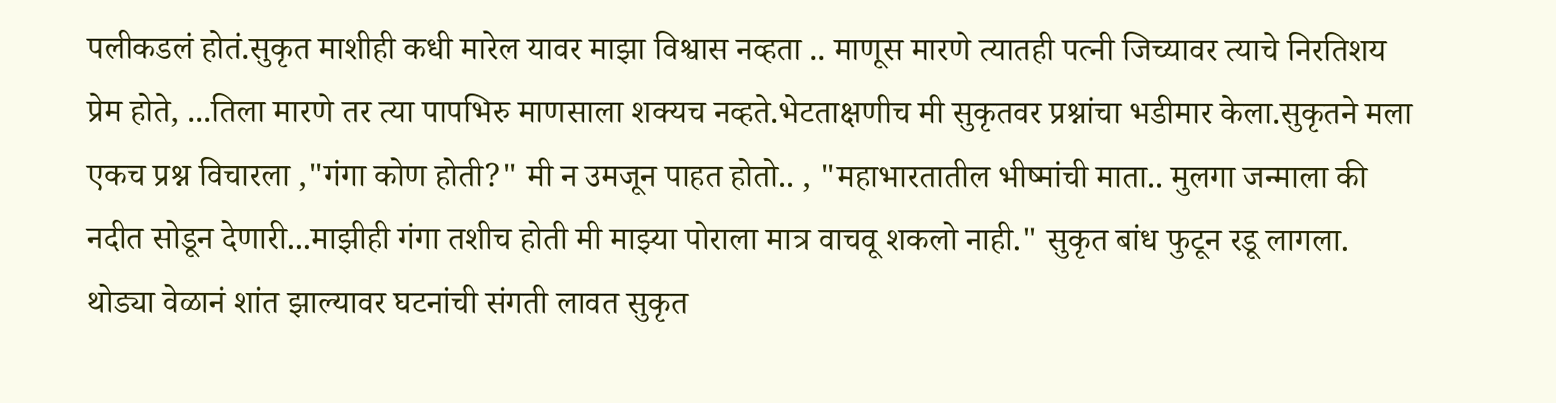पलीकडलं होतं.सुकृत माशीही कधी मारेल यावर माझा विश्वास नव्हता .. माणूस मारणे त्यातही पत्नी जिच्यावर त्याचे निरतिशय प्रेम होते, ...तिला मारणे तर त्या पापभिरु माणसाला शक्यच नव्हते.भेटताक्षणीच मी सुकृतवर प्रश्नांचा भडीमार केला.सुकृतने मला एकच प्रश्न विचारला ,"गंगा कोण होती?" मी न उमजून पाहत होतो.. , "महाभारतातील भीष्मांची माता.. मुलगा जन्माला की नदीत सोडून देणारी...माझीही गंगा तशीच होती मी माझ्या पोराला मात्र वाचवू शकलो नाही." सुकृत बांध फुटून रडू लागला.
थोड्या वेळानं शांत झाल्यावर घटनांची संगती लावत सुकृत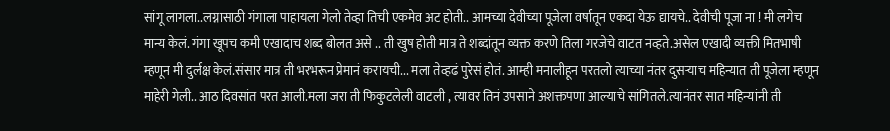सांगू लागला..लग्नासाठी गंगाला पाहायला गेलो तेव्हा तिची एकमेव अट होती.. आमच्या देवीच्या पूजेला वर्षातून एकदा येऊ द्यायचे.. देवीची पूजा ना ! मी लगेच मान्य केलं. गंगा खूपच कमी एखादाच शब्द बोलत असे .. ती खुष होती मात्र ते शब्दांतून व्यक्त करणे तिला गरजेचे वाटत नव्हते.असेल एखादी व्यक्ती मितभाषी म्हणून मी दुर्लक्ष केलं.संसार मात्र ती भरभरून प्रेमानं करायची... मला तेव्हढं पुरेसं होतं. आम्ही मनालीहून परतलो त्याच्या नंतर दुसऱ्याच महिन्यात ती पूजेला म्हणून माहेरी गेली.. आठ दिवसांत परत आली.मला जरा ती फिकुटलेली वाटली , त्यावर तिनं उपसाने अशक्तपणा आल्याचे सांगितले.त्यानंतर सात महिन्यांनी ती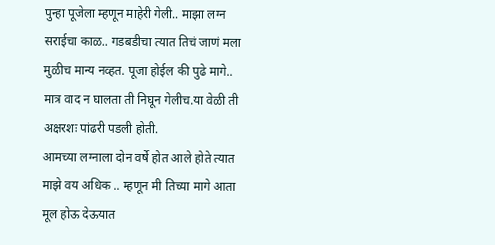पुन्हा पूजेला म्हणून माहेरी गेली.. माझा लग्न सराईचा काळ.. गडबडीचा त्यात तिचं जाणं मला मुळीच मान्य नव्हत. पूजा होईल की पुढे मागे.. मात्र वाद न घालता ती निघून गेलीच.या वेळी ती अक्षरशः पांढरी पडली होती.
आमच्या लग्नाला दोन वर्षे होत आले होते त्यात माझे वय अधिक .. म्हणून मी तिच्या मागे आता मूल होऊ देऊयात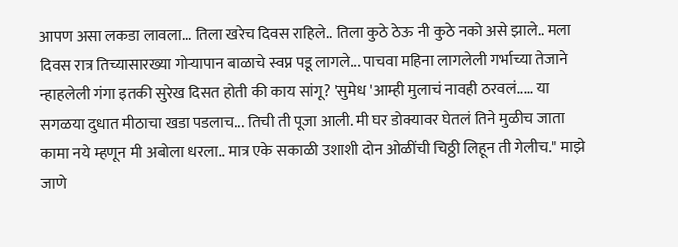आपण असा लकडा लावला... तिला खरेच दिवस राहिले.. तिला कुठे ठेऊ नी कुठे नको असे झाले.. मला दिवस रात्र तिच्यासारख्या गोऱ्यापान बाळाचे स्वप्न पडू लागले... पाचवा महिना लागलेली गर्भाच्या तेजाने न्हाहलेली गंगा इतकी सुरेख दिसत होती की काय सांगू? 'सुमेध 'आम्ही मुलाचं नावही ठरवलं..... या सगळया दुधात मीठाचा खडा पडलाच... तिची ती पूजा आली. मी घर डोक्यावर घेतलं तिने मुळीच जाता कामा नये म्हणून मी अबोला धरला.. मात्र एके सकाळी उशाशी दोन ओळींची चिठ्ठी लिहून ती गेलीच." माझे जाणे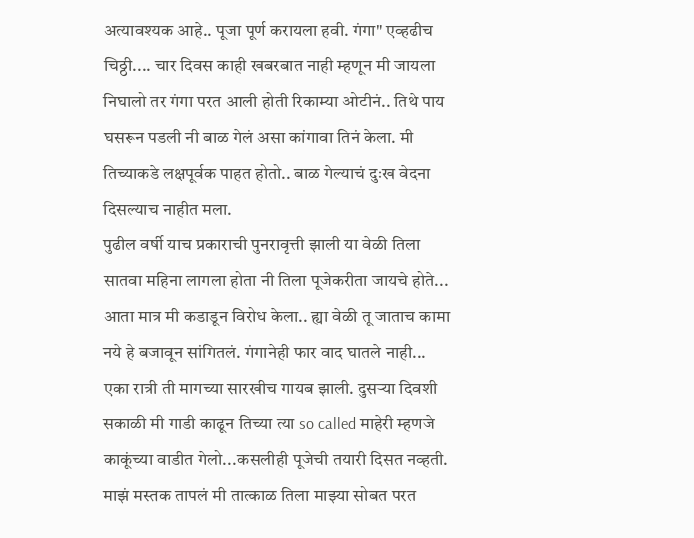अत्यावश्यक आहे.. पूजा पूर्ण करायला हवी. गंगा" एव्हढीच चिठ्ठी.... चार दिवस काही खबरबात नाही म्हणून मी जायला निघालो तर गंगा परत आली होती रिकाम्या ओटीनं.. तिथे पाय घसरून पडली नी बाळ गेलं असा कांगावा तिनं केला. मी तिच्याकडे लक्षपूर्वक पाहत होतो.. बाळ गेल्याचं दुःख वेदना दिसल्याच नाहीत मला.
पुढील वर्षी याच प्रकाराची पुनरावृत्ती झाली या वेळी तिला सातवा महिना लागला होता नी तिला पूजेकरीता जायचे होते... आता मात्र मी कडाडून विरोध केला.. ह्या वेळी तू जाताच कामा नये हे बजावून सांगितलं. गंगानेही फार वाद घातले नाही... एका रात्री ती मागच्या सारखीच गायब झाली. दुसऱ्या दिवशी सकाळी मी गाडी काढून तिच्या त्या so called माहेरी म्हणजे काकूंच्या वाडीत गेलो...कसलीही पूजेची तयारी दिसत नव्हती. माझं मस्तक तापलं मी तात्काळ तिला माझ्या सोबत परत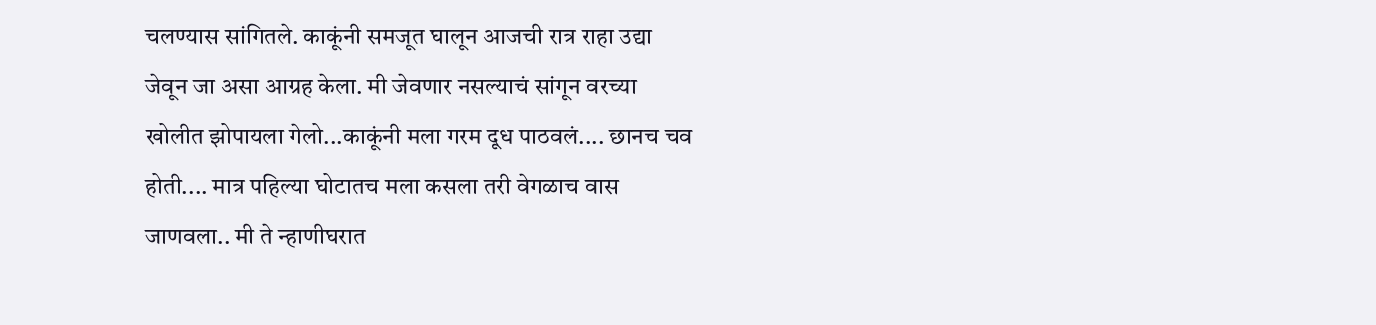चलण्यास सांगितले. काकूंनी समजूत घालून आजची रात्र राहा उद्या जेवून जा असा आग्रह केला. मी जेवणार नसल्याचं सांगून वरच्या खोलीत झोपायला गेलो...काकूंनी मला गरम दूध पाठवलं.... छानच चव होती.... मात्र पहिल्या घोटातच मला कसला तरी वेगळाच वास जाणवला.. मी ते न्हाणीघरात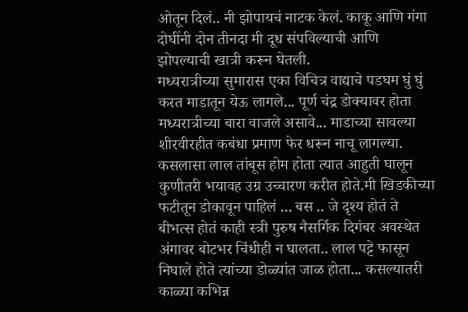ओतून दिलं.. नी झोपायचं नाटक केलं. काकू आणि गंगा दोघींनी दोन तीनदा मी दूध संपविल्याची आणि झोपल्याची खात्री करून घेतली.
मध्यरात्रीच्या सुमारास एका विचित्र वाद्याचे पडघम घुं घुं करत माडातून येऊ लागले... पूर्ण चंद्र डोक्यावर होता मध्यरात्रीच्या बारा वाजले असावे... माडाच्या सावल्या शीरवीरहीत कबंधा प्रमाण फेर धरून नाचू लागल्या. कसलासा लाल तांबूस होम होता त्यात आहुती घालून कुणीतरी भयावह उग्र उच्चारण करीत होते.मी खिडकीच्या फटीतून डोकावून पाहिलं ... बस .. जे दृश्य होतं ते बीभत्स होतं काही स्त्री पुरुष नैसर्गिक दिगंबर अवस्थेत अंगावर बोटभर चिंधीही न घालता.. लाल पट्टे फासून निघाले होते त्यांच्या डोळ्यांत जाळ होता... कसल्यातरी काळ्या कभिन्न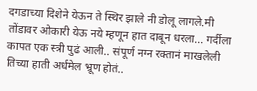दगडाच्या दिशेने येऊन ते स्थिर झाले नी डोलू लागले.मी तोंडावर ओकारी येऊ नये म्हणून हात दाबून धरला... गर्दीला कापत एक स्त्री पुढं आली.. संपूर्ण नग्न रक्तानं माखलेली तिच्या हाती अर्धमेल भ्रूण होतं..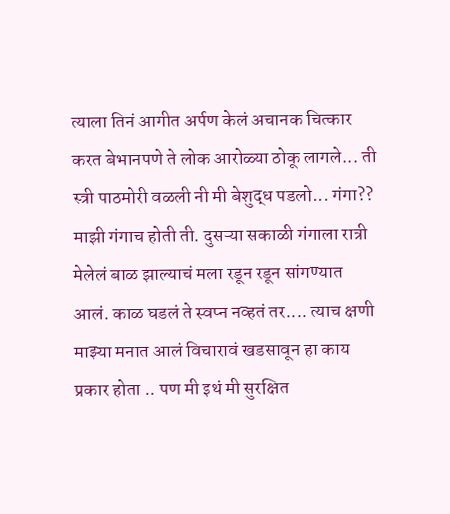त्याला तिनं आगीत अर्पण केलं अचानक चित्कार करत बेभानपणे ते लोक आरोळ्या ठोकू लागले... ती स्त्री पाठमोरी वळली नी मी बेशुद्ध पडलो... गंगा?? माझी गंगाच होती ती. दुसऱ्या सकाळी गंगाला रात्री मेलेलं बाळ झाल्याचं मला रडून रडून सांगण्यात आलं. काळ घडलं ते स्वप्न नव्हतं तर.... त्याच क्षणी माझ्या मनात आलं विचारावं खडसावून हा काय प्रकार होता .. पण मी इथं मी सुरक्षित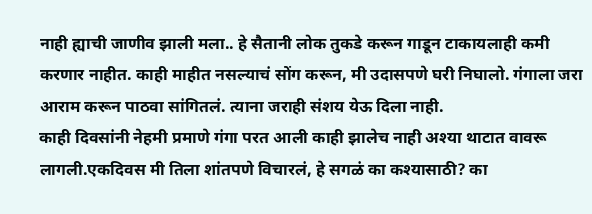नाही ह्याची जाणीव झाली मला.. हे सैतानी लोक तुकडे करून गाडून टाकायलाही कमी करणार नाहीत. काही माहीत नसल्याचं सोंग करून, मी उदासपणे घरी निघालो. गंगाला जरा आराम करून पाठवा सांगितलं. त्याना जराही संशय येऊ दिला नाही.
काही दिवसांनी नेहमी प्रमाणे गंगा परत आली काही झालेच नाही अश्या थाटात वावरू लागली.एकदिवस मी तिला शांतपणे विचारलं, हे सगळं का कश्यासाठी? का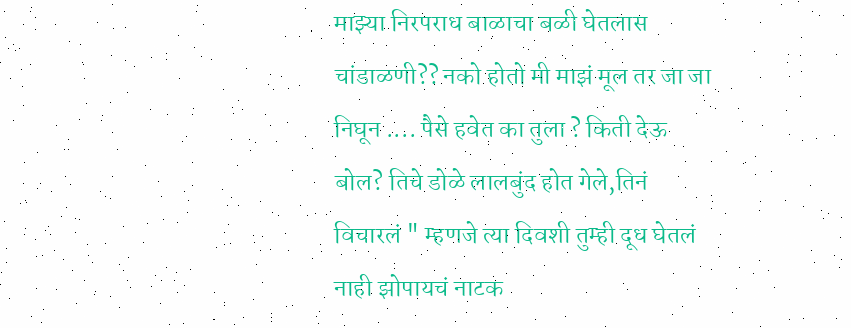माझ्या निरपराध बाळाचा बळी घेतलास चांडाळणी?? नको होतो मी माझं मूल तर जा जा निघून .... पैसे हवेत का तुला ? किती देऊ बोल? तिचे डोळे लालबुंद होत गेले,तिनं विचारलं " म्हणजे त्या दिवशी तुम्ही दूध घेतलं नाही झोपायचं नाटक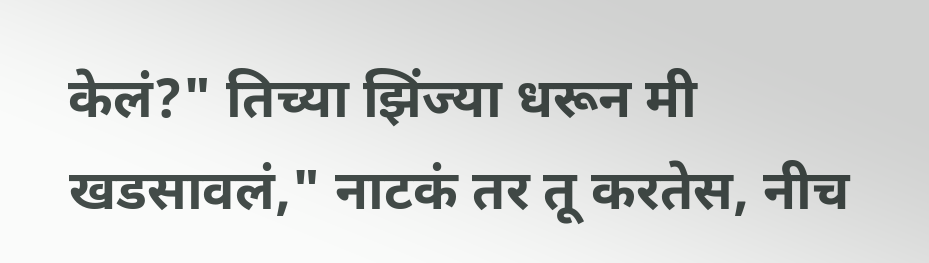केलं?" तिच्या झिंज्या धरून मी खडसावलं," नाटकं तर तू करतेस, नीच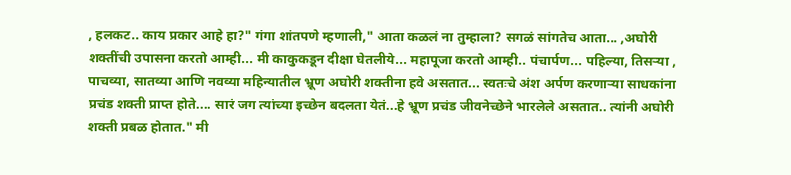, हलकट.. काय प्रकार आहे हा?" गंगा शांतपणे म्हणाली," आता कळलं ना तुम्हाला? सगळं सांगतेच आता... ,अघोरी शक्तींची उपासना करतो आम्ही... मी काकुकडून दीक्षा घेतलीये... महापूजा करतो आम्ही.. पंचार्पण... पहिल्या, तिसऱ्या , पाचव्या, सातव्या आणि नवव्या महिन्यातील भ्रूण अघोरी शक्तीना हवे असतात... स्वतःचे अंश अर्पण करणाऱ्या साधकांना प्रचंड शक्ती प्राप्त होते.... सारं जग त्यांच्या इच्छेन बदलता येतं...हे भ्रूण प्रचंड जीवनेच्छेने भारलेले असतात.. त्यांनी अघोरी शक्ती प्रबळ होतात." मी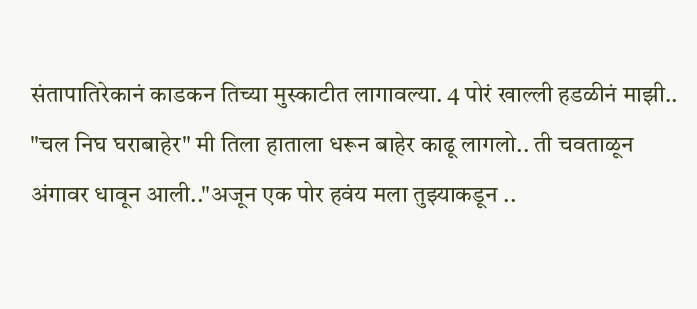संतापातिरेकानं काडकन तिच्या मुस्काटीत लागावल्या. 4 पोरं खाल्ली हडळीनं माझी.. "चल निघ घराबाहेर" मी तिला हाताला धरून बाहेर काढू लागलो.. ती चवताळून अंगावर धावून आली.."अजून एक पोर हवंय मला तुझ्याकडून ..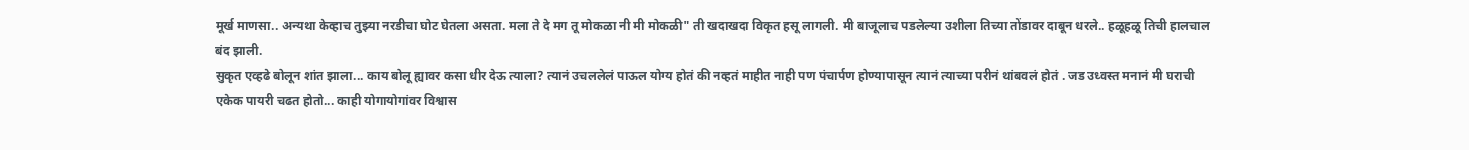मूर्ख माणसा.. अन्यथा केव्हाच तुझ्या नरडीचा घोट घेतला असता. मला ते दे मग तू मोकळा नी मी मोकळी" ती खदाखदा विकृत हसू लागली. मी बाजूलाच पडलेल्या उशीला तिच्या तोंडावर दाबून धरले.. हळूहळू तिची हालचाल बंद झाली.
सुकृत एव्हढे बोलून शांत झाला... काय बोलू ह्यावर कसा धीर देऊ त्याला? त्यानं उचललेलं पाऊल योग्य होतं की नव्हतं माहीत नाही पण पंचार्पण होण्यापासून त्यानं त्याच्या परीनं थांबवलं होतं . जड उध्वस्त मनानं मी घराची एकेक पायरी चढत होतो... काही योगायोगांवर विश्वास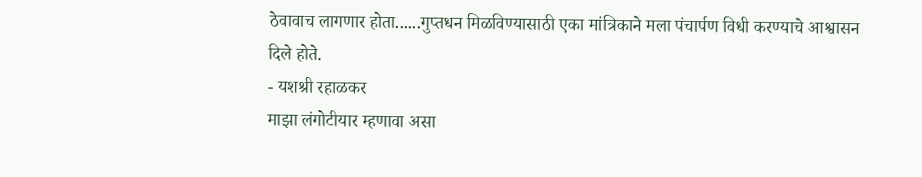ठेवावाच लागणार होता......गुप्तधन मिळविण्यासाठी एका मांत्रिकाने मला पंचार्पण विधी करण्याचे आश्वासन दिले होते.
- यशश्री रहाळकर
माझा लंगोटीयार म्हणावा असा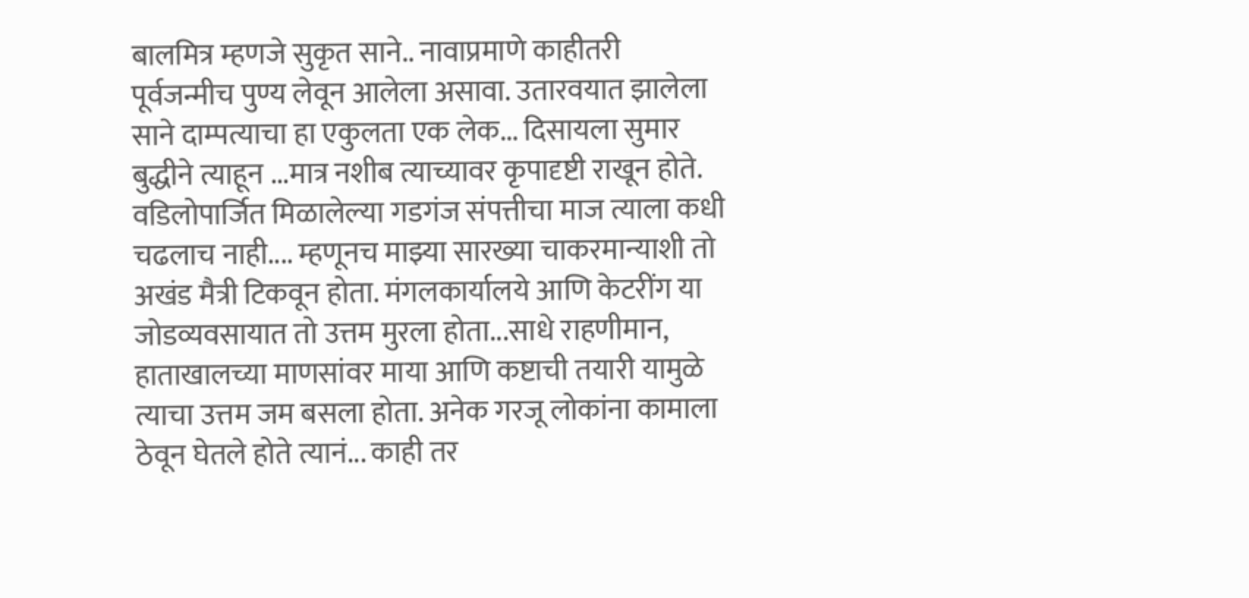बालमित्र म्हणजे सुकृत साने.. नावाप्रमाणे काहीतरी पूर्वजन्मीच पुण्य लेवून आलेला असावा. उतारवयात झालेला साने दाम्पत्याचा हा एकुलता एक लेक... दिसायला सुमार बुद्धीने त्याहून ...मात्र नशीब त्याच्यावर कृपादृष्टी राखून होते. वडिलोपार्जित मिळालेल्या गडगंज संपत्तीचा माज त्याला कधी चढलाच नाही.... म्हणूनच माझ्या सारख्या चाकरमान्याशी तो अखंड मैत्री टिकवून होता. मंगलकार्यालये आणि केटरींग या जोडव्यवसायात तो उत्तम मुरला होता...साधे राहणीमान, हाताखालच्या माणसांवर माया आणि कष्टाची तयारी यामुळे त्याचा उत्तम जम बसला होता. अनेक गरजू लोकांना कामाला ठेवून घेतले होते त्यानं... काही तर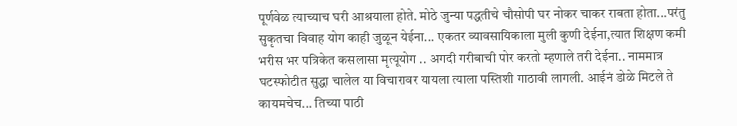पूर्णवेळ त्याच्याच घरी आश्रयाला होते. मोठे जुन्या पद्धतीचे चौसोपी घर नोकर चाकर राबता होता...परंतु सुकृतचा विवाह योग काही जुळून येईना... एकतर व्यावसायिकाला मुली कुणी देईना,त्यात शिक्षण कमी भरीस भर पत्रिकेत कसलासा मृत्यूयोग .. अगदी गरीबाची पोर करतो म्हणाले तरी देईना.. नाममात्र घटस्फोटीत सुद्धा चालेल या विचारावर यायला त्याला पस्तिशी गाठावी लागली. आईनं डोळे मिटले ते कायमचेच... तिच्या पाठी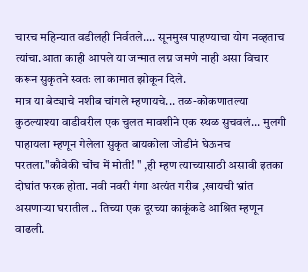चारच महिन्यात वडीलही निर्वतले.... सूनमुख पाहण्याचा योग नव्हताच त्यांचा.आता काही आपले या जन्मात लग्न जमणे नाही असा विचार करून सुकृतने स्वतः ला कामात झोकून दिले.
मात्र या बेट्याचे नशीब चांगले म्हणायचे... तळ-कोकणातल्या कुठल्याश्या वाडीवरील एक चुलत मावशीने एक स्थळ सुचवलं... मुलगी पाहायला म्हणून गेलेला सुकृत बायकोला जोडीनं घेऊनच परतला."कौवेकी चोंच में मोती! " ,ही म्हण त्याच्यासाठी असावी इतका दोघांत फरक होता. नवी नवरी गंगा अत्यंत गरीब ,खायची भ्रांत असणाऱ्या घरातील .. तिच्या एक दूरच्या काकूंकडे आश्रित म्हणून वाढली.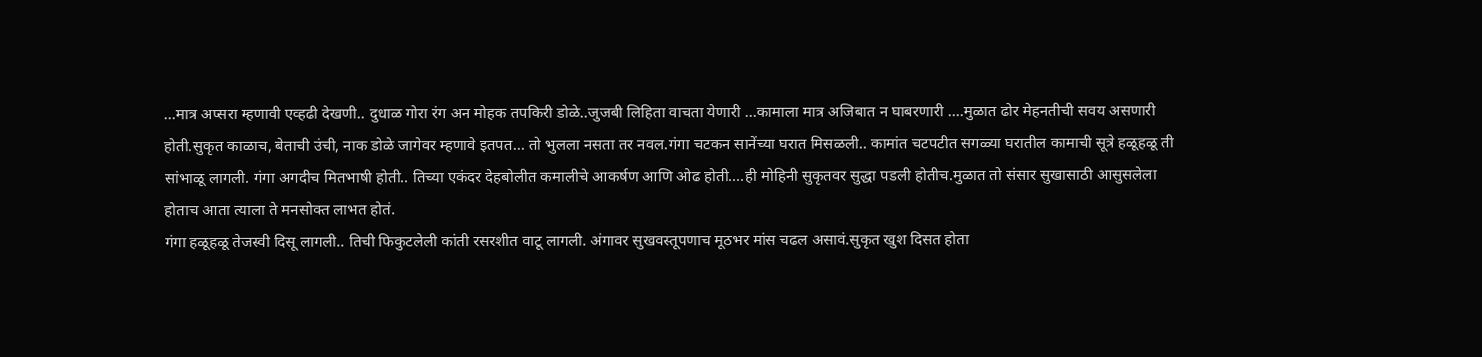...मात्र अप्सरा म्हणावी एव्हढी देखणी.. दुधाळ गोरा रंग अन मोहक तपकिरी डोळे..जुजबी लिहिता वाचता येणारी ...कामाला मात्र अजिबात न घाबरणारी ....मुळात ढोर मेहनतीची सवय असणारी होती.सुकृत काळाच, बेताची उंची, नाक डोळे जागेवर म्हणावे इतपत... तो भुलला नसता तर नवल.गंगा चटकन सानेंच्या घरात मिसळली.. कामांत चटपटीत सगळ्या घरातील कामाची सूत्रे हळूहळू ती सांभाळू लागली. गंगा अगदीच मितभाषी होती.. तिच्या एकंदर देहबोलीत कमालीचे आकर्षण आणि ओढ होती....ही मोहिनी सुकृतवर सुद्धा पडली होतीच.मुळात तो संसार सुखासाठी आसुसलेला होताच आता त्याला ते मनसोक्त लाभत होतं.
गंगा हळूहळू तेजस्वी दिसू लागली.. तिची फिकुटलेली कांती रसरशीत वाटू लागली. अंगावर सुखवस्तूपणाच मूठभर मांस चढल असावं.सुकृत खुश दिसत होता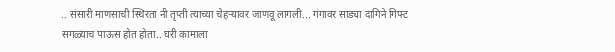.. संसारी माणसाची स्थिरता नी तृप्ती त्याच्या चेहऱ्यावर जाणवू लागली... गंगावर साड्या दागिने गिफ्ट सगळ्याच पाऊस होत होता.. घरी कामाला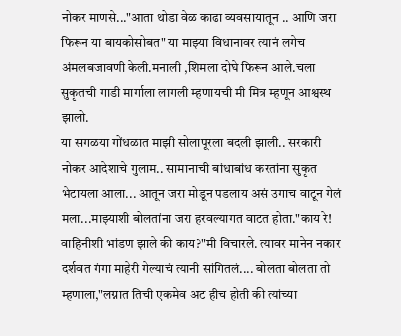नोकर माणसे..."आता थोडा वेळ काढा व्यवसायातून .. आणि जरा फिरून या बायकोसोबत" या माझ्या विधानावर त्यानं लगेच अंमलबजावणी केली.मनाली ,शिमला दोघे फिरून आले.चला सुकृतची गाडी मार्गाला लागली म्हणायची मी मित्र म्हणून आश्वस्थ झालो.
या सगळया गोंधळात माझी सोलापूरला बदली झाली.. सरकारी नोकर आदेशाचे गुलाम.. सामानाची बांधाबांध करतांना सुकृत भेटायला आला... आतून जरा मोडून पडलाय असं उगाच वाटून गेलं मला...माझ्याशी बोलतांना जरा हरवल्यागत वाटत होता."काय रे! वाहिनीशी भांडण झाले की काय?"मी विचारले. त्यावर मानेन नकार दर्शवत गंगा माहेरी गेल्याचं त्यानी सांगितलं.... बोलता बोलता तो म्हणाला,"लग्नात तिची एकमेव अट हीच होती की त्यांच्या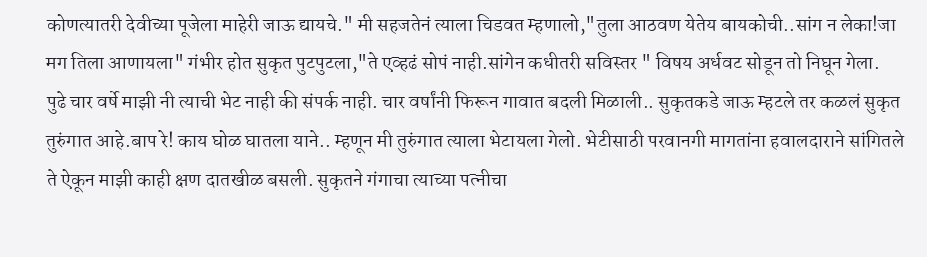कोणत्यातरी देवीच्या पूजेला माहेरी जाऊ द्यायचे." मी सहजतेनं त्याला चिडवत म्हणालो,"तुला आठवण येतेय बायकोची..सांग न लेका!जा मग तिला आणायला" गंभीर होत सुकृत पुटपुटला,"ते एव्हढं सोपं नाही.सांगेन कधीतरी सविस्तर " विषय अर्धवट सोडून तो निघून गेला.
पुढे चार वर्षे माझी नी त्याची भेट नाही की संपर्क नाही. चार वर्षांनी फिरून गावात बदली मिळाली.. सुकृतकडे जाऊ म्हटले तर कळलं सुकृत तुरुंगात आहे.बाप रे! काय घोळ घातला याने.. म्हणून मी तुरुंगात त्याला भेटायला गेलो. भेटीसाठी परवानगी मागतांना हवालदाराने सांगितले ते ऐकून माझी काही क्षण दातखीळ बसली. सुकृतने गंगाचा त्याच्या पत्नीचा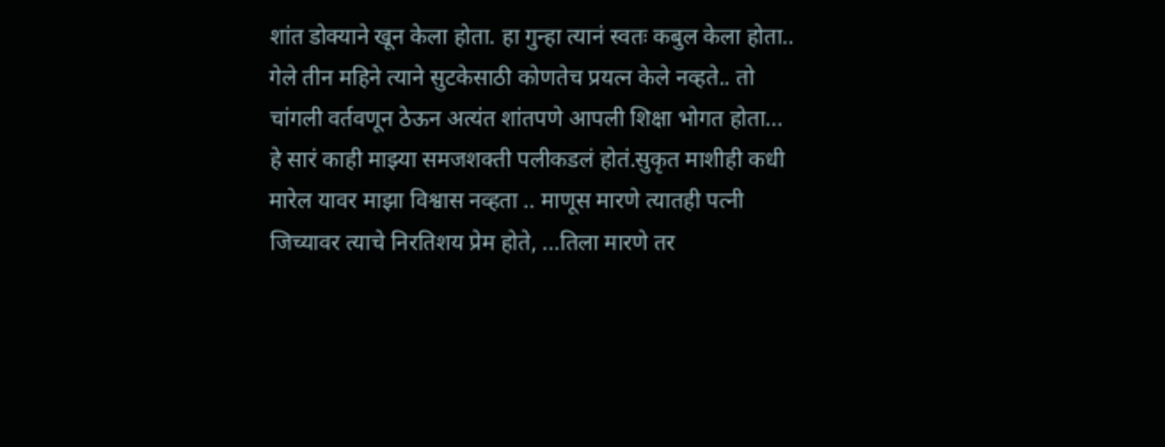शांत डोक्याने खून केला होता. हा गुन्हा त्यानं स्वतः कबुल केला होता.. गेले तीन महिने त्याने सुटकेसाठी कोणतेच प्रयत्न केले नव्हते.. तो चांगली वर्तवणून ठेऊन अत्यंत शांतपणे आपली शिक्षा भोगत होता... हे सारं काही माझ्या समजशक्ती पलीकडलं होतं.सुकृत माशीही कधी मारेल यावर माझा विश्वास नव्हता .. माणूस मारणे त्यातही पत्नी जिच्यावर त्याचे निरतिशय प्रेम होते, ...तिला मारणे तर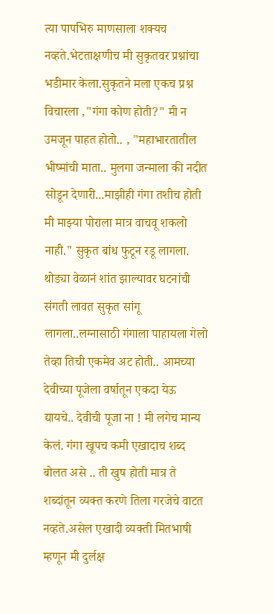त्या पापभिरु माणसाला शक्यच नव्हते.भेटताक्षणीच मी सुकृतवर प्रश्नांचा भडीमार केला.सुकृतने मला एकच प्रश्न विचारला ,"गंगा कोण होती?" मी न उमजून पाहत होतो.. , "महाभारतातील भीष्मांची माता.. मुलगा जन्माला की नदीत सोडून देणारी...माझीही गंगा तशीच होती मी माझ्या पोराला मात्र वाचवू शकलो नाही." सुकृत बांध फुटून रडू लागला.
थोड्या वेळानं शांत झाल्यावर घटनांची संगती लावत सुकृत सांगू लागला..लग्नासाठी गंगाला पाहायला गेलो तेव्हा तिची एकमेव अट होती.. आमच्या देवीच्या पूजेला वर्षातून एकदा येऊ द्यायचे.. देवीची पूजा ना ! मी लगेच मान्य केलं. गंगा खूपच कमी एखादाच शब्द बोलत असे .. ती खुष होती मात्र ते शब्दांतून व्यक्त करणे तिला गरजेचे वाटत नव्हते.असेल एखादी व्यक्ती मितभाषी म्हणून मी दुर्लक्ष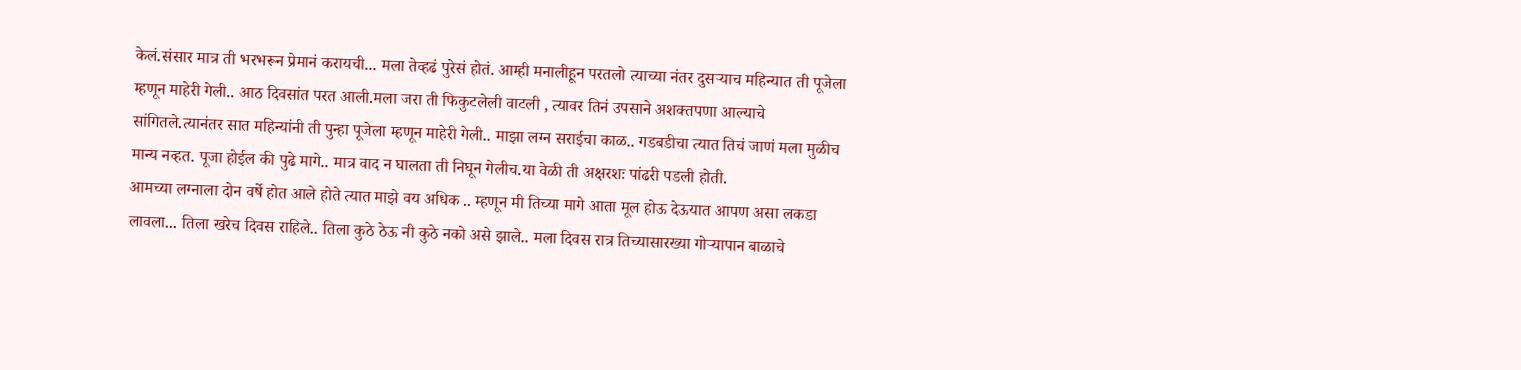केलं.संसार मात्र ती भरभरून प्रेमानं करायची... मला तेव्हढं पुरेसं होतं. आम्ही मनालीहून परतलो त्याच्या नंतर दुसऱ्याच महिन्यात ती पूजेला म्हणून माहेरी गेली.. आठ दिवसांत परत आली.मला जरा ती फिकुटलेली वाटली , त्यावर तिनं उपसाने अशक्तपणा आल्याचे सांगितले.त्यानंतर सात महिन्यांनी ती पुन्हा पूजेला म्हणून माहेरी गेली.. माझा लग्न सराईचा काळ.. गडबडीचा त्यात तिचं जाणं मला मुळीच मान्य नव्हत. पूजा होईल की पुढे मागे.. मात्र वाद न घालता ती निघून गेलीच.या वेळी ती अक्षरशः पांढरी पडली होती.
आमच्या लग्नाला दोन वर्षे होत आले होते त्यात माझे वय अधिक .. म्हणून मी तिच्या मागे आता मूल होऊ देऊयात आपण असा लकडा लावला... तिला खरेच दिवस राहिले.. तिला कुठे ठेऊ नी कुठे नको असे झाले.. मला दिवस रात्र तिच्यासारख्या गोऱ्यापान बाळाचे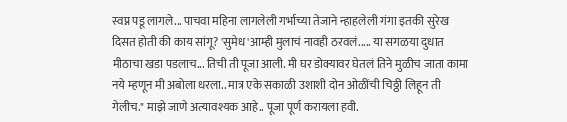स्वप्न पडू लागले... पाचवा महिना लागलेली गर्भाच्या तेजाने न्हाहलेली गंगा इतकी सुरेख दिसत होती की काय सांगू? 'सुमेध 'आम्ही मुलाचं नावही ठरवलं..... या सगळया दुधात मीठाचा खडा पडलाच... तिची ती पूजा आली. मी घर डोक्यावर घेतलं तिने मुळीच जाता कामा नये म्हणून मी अबोला धरला.. मात्र एके सकाळी उशाशी दोन ओळींची चिठ्ठी लिहून ती गेलीच." माझे जाणे अत्यावश्यक आहे.. पूजा पूर्ण करायला हवी.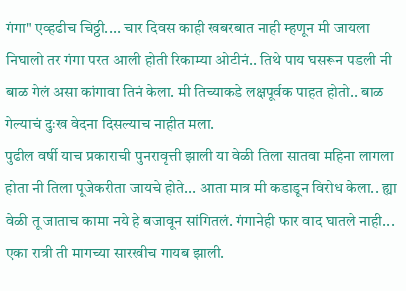गंगा" एव्हढीच चिठ्ठी.... चार दिवस काही खबरबात नाही म्हणून मी जायला निघालो तर गंगा परत आली होती रिकाम्या ओटीनं.. तिथे पाय घसरून पडली नी बाळ गेलं असा कांगावा तिनं केला. मी तिच्याकडे लक्षपूर्वक पाहत होतो.. बाळ गेल्याचं दुःख वेदना दिसल्याच नाहीत मला.
पुढील वर्षी याच प्रकाराची पुनरावृत्ती झाली या वेळी तिला सातवा महिना लागला होता नी तिला पूजेकरीता जायचे होते... आता मात्र मी कडाडून विरोध केला.. ह्या वेळी तू जाताच कामा नये हे बजावून सांगितलं. गंगानेही फार वाद घातले नाही... एका रात्री ती मागच्या सारखीच गायब झाली.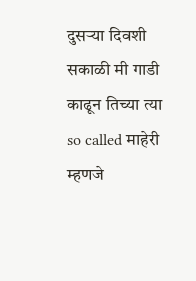दुसऱ्या दिवशी सकाळी मी गाडी काढून तिच्या त्या so called माहेरी म्हणजे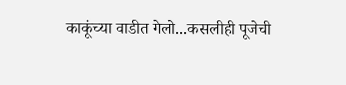काकूंच्या वाडीत गेलो...कसलीही पूजेची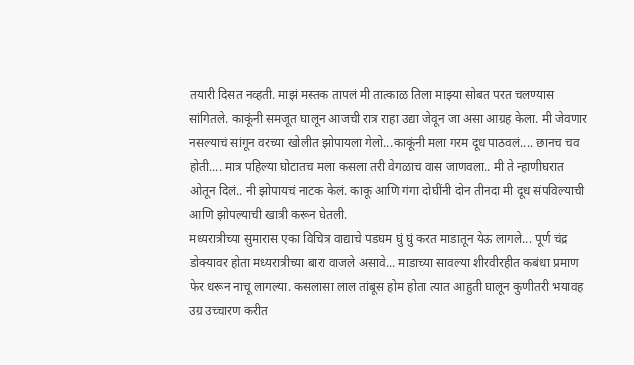तयारी दिसत नव्हती. माझं मस्तक तापलं मी तात्काळ तिला माझ्या सोबत परत चलण्यास सांगितले. काकूंनी समजूत घालून आजची रात्र राहा उद्या जेवून जा असा आग्रह केला. मी जेवणार नसल्याचं सांगून वरच्या खोलीत झोपायला गेलो...काकूंनी मला गरम दूध पाठवलं.... छानच चव होती.... मात्र पहिल्या घोटातच मला कसला तरी वेगळाच वास जाणवला.. मी ते न्हाणीघरात ओतून दिलं.. नी झोपायचं नाटक केलं. काकू आणि गंगा दोघींनी दोन तीनदा मी दूध संपविल्याची आणि झोपल्याची खात्री करून घेतली.
मध्यरात्रीच्या सुमारास एका विचित्र वाद्याचे पडघम घुं घुं करत माडातून येऊ लागले... पूर्ण चंद्र डोक्यावर होता मध्यरात्रीच्या बारा वाजले असावे... माडाच्या सावल्या शीरवीरहीत कबंधा प्रमाण फेर धरून नाचू लागल्या. कसलासा लाल तांबूस होम होता त्यात आहुती घालून कुणीतरी भयावह उग्र उच्चारण करीत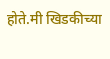होते.मी खिडकीच्या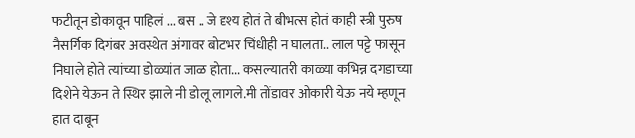फटीतून डोकावून पाहिलं ... बस .. जे दृश्य होतं ते बीभत्स होतं काही स्त्री पुरुष नैसर्गिक दिगंबर अवस्थेत अंगावर बोटभर चिंधीही न घालता.. लाल पट्टे फासून निघाले होते त्यांच्या डोळ्यांत जाळ होता... कसल्यातरी काळ्या कभिन्न दगडाच्या दिशेने येऊन ते स्थिर झाले नी डोलू लागले.मी तोंडावर ओकारी येऊ नये म्हणून हात दाबून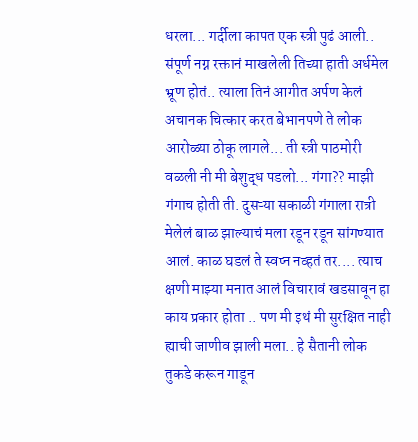धरला... गर्दीला कापत एक स्त्री पुढं आली.. संपूर्ण नग्न रक्तानं माखलेली तिच्या हाती अर्धमेल भ्रूण होतं.. त्याला तिनं आगीत अर्पण केलं अचानक चित्कार करत बेभानपणे ते लोक आरोळ्या ठोकू लागले... ती स्त्री पाठमोरी वळली नी मी बेशुद्ध पडलो... गंगा?? माझी गंगाच होती ती. दुसऱ्या सकाळी गंगाला रात्री मेलेलं बाळ झाल्याचं मला रडून रडून सांगण्यात आलं. काळ घडलं ते स्वप्न नव्हतं तर.... त्याच क्षणी माझ्या मनात आलं विचारावं खडसावून हा काय प्रकार होता .. पण मी इथं मी सुरक्षित नाही ह्याची जाणीव झाली मला.. हे सैतानी लोक तुकडे करून गाडून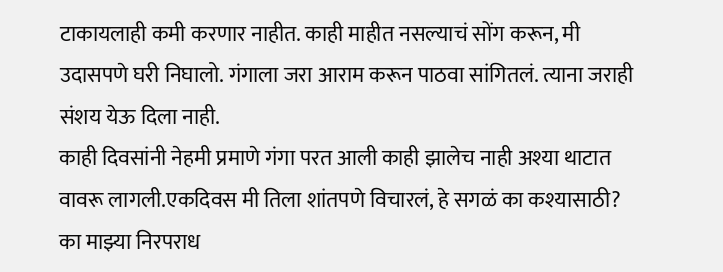टाकायलाही कमी करणार नाहीत. काही माहीत नसल्याचं सोंग करून, मी उदासपणे घरी निघालो. गंगाला जरा आराम करून पाठवा सांगितलं. त्याना जराही संशय येऊ दिला नाही.
काही दिवसांनी नेहमी प्रमाणे गंगा परत आली काही झालेच नाही अश्या थाटात वावरू लागली.एकदिवस मी तिला शांतपणे विचारलं, हे सगळं का कश्यासाठी? का माझ्या निरपराध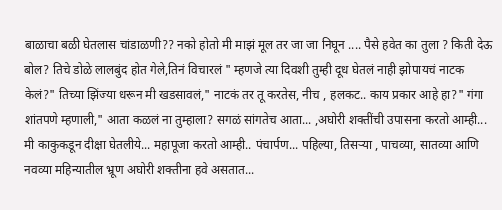बाळाचा बळी घेतलास चांडाळणी?? नको होतो मी माझं मूल तर जा जा निघून .... पैसे हवेत का तुला ? किती देऊ बोल? तिचे डोळे लालबुंद होत गेले,तिनं विचारलं " म्हणजे त्या दिवशी तुम्ही दूध घेतलं नाही झोपायचं नाटक केलं?" तिच्या झिंज्या धरून मी खडसावलं," नाटकं तर तू करतेस, नीच , हलकट.. काय प्रकार आहे हा?" गंगा शांतपणे म्हणाली," आता कळलं ना तुम्हाला? सगळं सांगतेच आता... ,अघोरी शक्तींची उपासना करतो आम्ही... मी काकुकडून दीक्षा घेतलीये... महापूजा करतो आम्ही.. पंचार्पण... पहिल्या, तिसऱ्या , पाचव्या, सातव्या आणि नवव्या महिन्यातील भ्रूण अघोरी शक्तीना हवे असतात...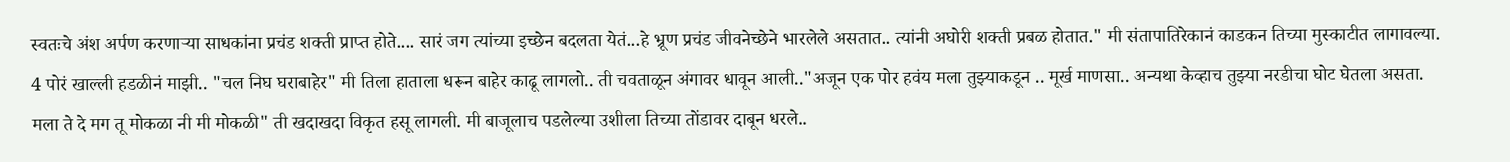स्वतःचे अंश अर्पण करणाऱ्या साधकांना प्रचंड शक्ती प्राप्त होते.... सारं जग त्यांच्या इच्छेन बदलता येतं...हे भ्रूण प्रचंड जीवनेच्छेने भारलेले असतात.. त्यांनी अघोरी शक्ती प्रबळ होतात." मी संतापातिरेकानं काडकन तिच्या मुस्काटीत लागावल्या. 4 पोरं खाल्ली हडळीनं माझी.. "चल निघ घराबाहेर" मी तिला हाताला धरून बाहेर काढू लागलो.. ती चवताळून अंगावर धावून आली.."अजून एक पोर हवंय मला तुझ्याकडून .. मूर्ख माणसा.. अन्यथा केव्हाच तुझ्या नरडीचा घोट घेतला असता. मला ते दे मग तू मोकळा नी मी मोकळी" ती खदाखदा विकृत हसू लागली. मी बाजूलाच पडलेल्या उशीला तिच्या तोंडावर दाबून धरले..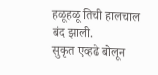हळूहळू तिची हालचाल बंद झाली.
सुकृत एव्हढे बोलून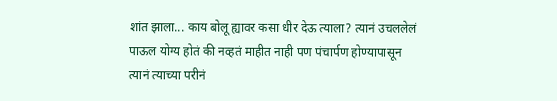शांत झाला... काय बोलू ह्यावर कसा धीर देऊ त्याला? त्यानं उचललेलं पाऊल योग्य होतं की नव्हतं माहीत नाही पण पंचार्पण होण्यापासून त्यानं त्याच्या परीनं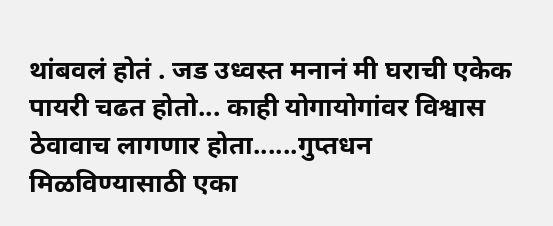थांबवलं होतं . जड उध्वस्त मनानं मी घराची एकेक पायरी चढत होतो... काही योगायोगांवर विश्वास ठेवावाच लागणार होता......गुप्तधन मिळविण्यासाठी एका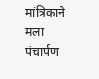मांत्रिकाने मला पंचार्पण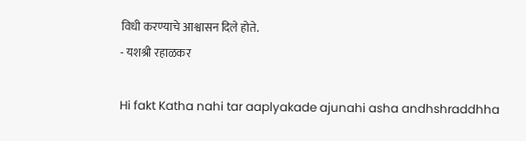विधी करण्याचे आश्वासन दिले होते.
- यशश्री रहाळकर

Hi fakt Katha nahi tar aaplyakade ajunahi asha andhshraddhha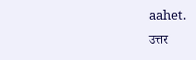aahet.
उत्तर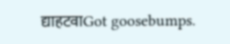द्याहटवाGot goosebumps.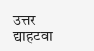उत्तर द्याहटवा